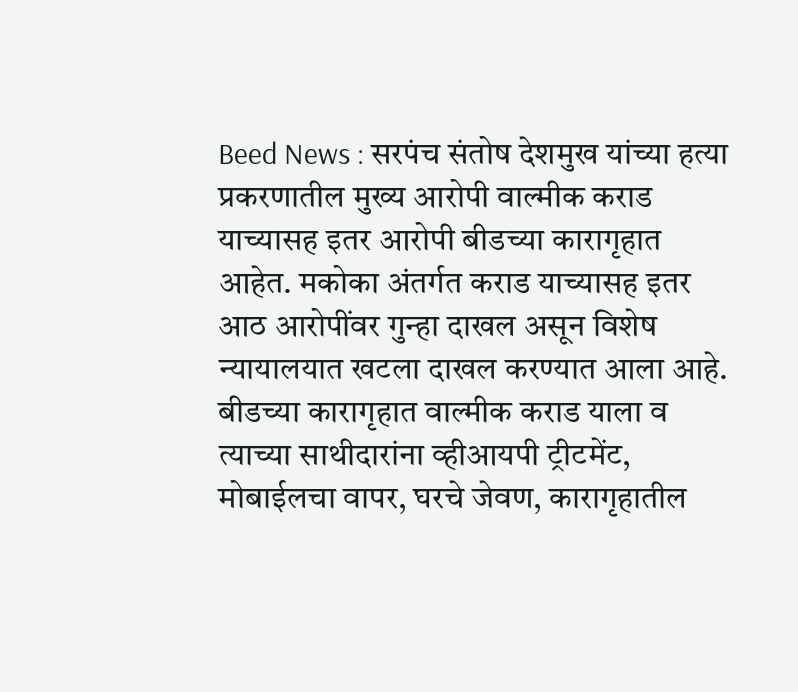Beed News : सरपंच संतोष देशमुख यांच्या हत्या प्रकरणातील मुख्य आरोपी वाल्मीक कराड याच्यासह इतर आरोपी बीडच्या कारागृहात आहेत. मकोका अंतर्गत कराड याच्यासह इतर आठ आरोपींवर गुन्हा दाखल असून विशेष न्यायालयात खटला दाखल करण्यात आला आहे. बीडच्या कारागृहात वाल्मीक कराड याला व त्याच्या साथीदारांना व्हीआयपी ट्रीटमेंट, मोबाईलचा वापर, घरचे जेवण, कारागृहातील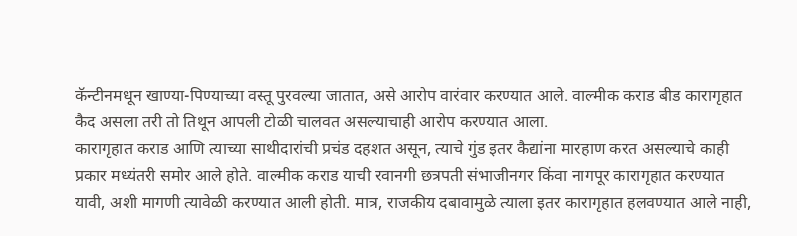कॅन्टीनमधून खाण्या-पिण्याच्या वस्तू पुरवल्या जातात, असे आरोप वारंवार करण्यात आले. वाल्मीक कराड बीड कारागृहात कैद असला तरी तो तिथून आपली टोळी चालवत असल्याचाही आरोप करण्यात आला.
कारागृहात कराड आणि त्याच्या साथीदारांची प्रचंड दहशत असून, त्याचे गुंड इतर कैद्यांना मारहाण करत असल्याचे काही प्रकार मध्यंतरी समोर आले होते. वाल्मीक कराड याची रवानगी छत्रपती संभाजीनगर किंवा नागपूर कारागृहात करण्यात यावी, अशी मागणी त्यावेळी करण्यात आली होती. मात्र, राजकीय दबावामुळे त्याला इतर कारागृहात हलवण्यात आले नाही,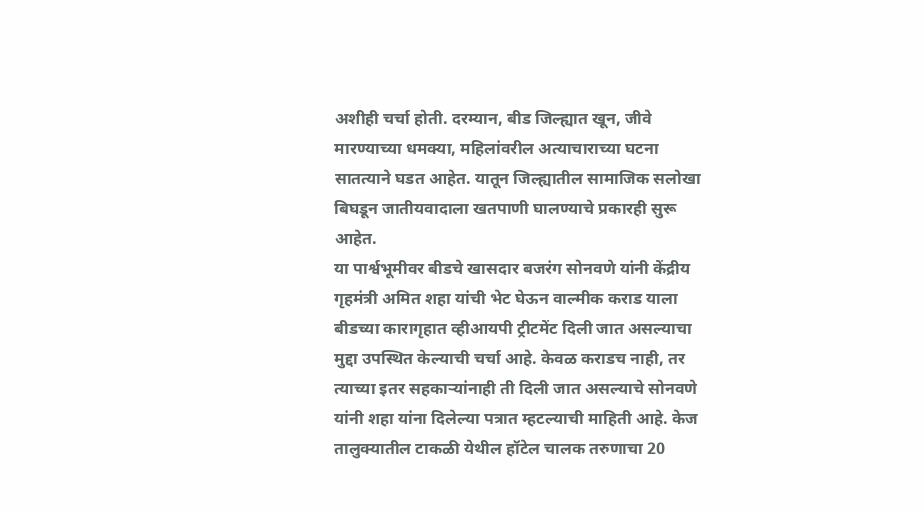अशीही चर्चा होती. दरम्यान, बीड जिल्ह्यात खून, जीवे मारण्याच्या धमक्या, महिलांवरील अत्याचाराच्या घटना सातत्याने घडत आहेत. यातून जिल्ह्यातील सामाजिक सलोखा बिघडून जातीयवादाला खतपाणी घालण्याचे प्रकारही सुरू आहेत.
या पार्श्वभूमीवर बीडचे खासदार बजरंग सोनवणे यांनी केंद्रीय गृहमंत्री अमित शहा यांची भेट घेऊन वाल्मीक कराड याला बीडच्या कारागृहात व्हीआयपी ट्रीटमेंट दिली जात असल्याचा मुद्दा उपस्थित केल्याची चर्चा आहे. केवळ कराडच नाही, तर त्याच्या इतर सहकाऱ्यांनाही ती दिली जात असल्याचे सोनवणे यांनी शहा यांना दिलेल्या पत्रात म्हटल्याची माहिती आहे. केज तालुक्यातील टाकळी येथील हॉटेल चालक तरुणाचा 20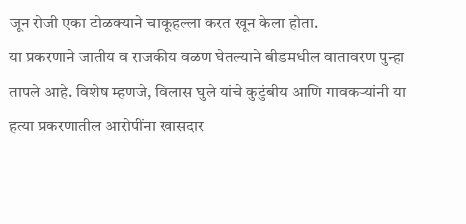जून रोजी एका टोळक्याने चाकूहल्ला करत खून केला होता.
या प्रकरणाने जातीय व राजकीय वळण घेतल्याने बीडमधील वातावरण पुन्हा तापले आहे. विशेष म्हणजे, विलास घुले यांचे कुटुंबीय आणि गावकऱ्यांनी या हत्या प्रकरणातील आरोपींना खासदार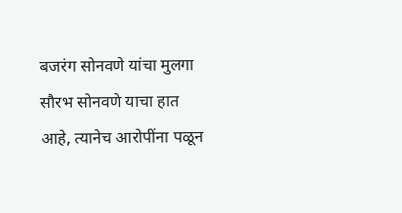बजरंग सोनवणे यांचा मुलगा सौरभ सोनवणे याचा हात आहे, त्यानेच आरोपींना पळून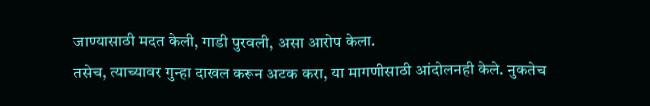जाण्यासाठी मदत केली, गाडी पुरवली, असा आरोप केला.
तसेच, त्याच्यावर गुन्हा दाखल करून अटक करा, या मागणीसाठी आंदोलनही केले. नुकतेच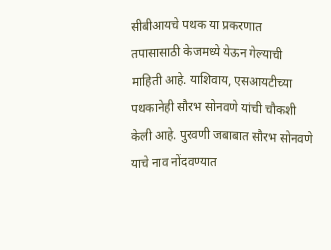सीबीआयचे पथक या प्रकरणात तपासासाठी केजमध्ये येऊन गेल्याची माहिती आहे. याशिवाय, एसआयटीच्या पथकानेही सौरभ सोनवणे यांची चौकशी केली आहे. पुरवणी जबाबात सौरभ सोनवणे याचे नाव नोंदवण्यात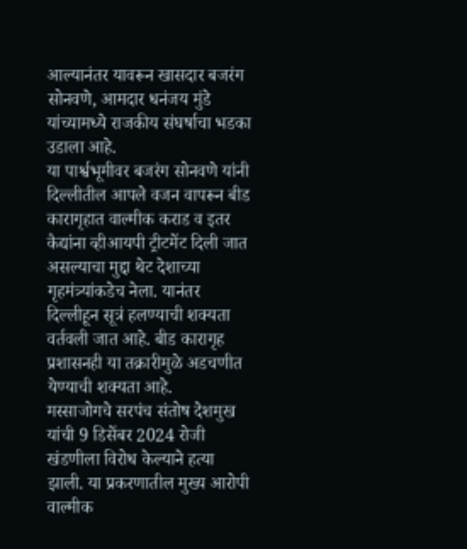आल्यानंतर यावरून खासदार बजरंग सोनवणे, आमदार धनंजय मुंडे यांच्यामध्ये राजकीय संघर्षाचा भडका उडाला आहे.
या पार्श्वभूमीवर बजरंग सोनवणे यांनी दिल्लीतील आपले वजन वापरून बीड कारागृहात वाल्मीक कराड व इतर कैद्यांना व्हीआयपी ट्रीटमेंट दिली जात असल्याचा मुद्दा थेट देशाच्या गृहमंत्र्यांकडेच नेला. यानंतर दिल्लीहून सूत्रं हलण्याची शक्यता वर्तवली जात आहे. बीड कारागृह प्रशासनही या तक्रारीमुळे अडचणीत येण्याची शक्यता आहे.
मस्साजोगचे सरपंच संतोष देशमुख यांची 9 डिसेंबर 2024 रोजी खंडणीला विरोध केल्याने हत्या झाली. या प्रकरणातील मुख्य आरोपी वाल्मीक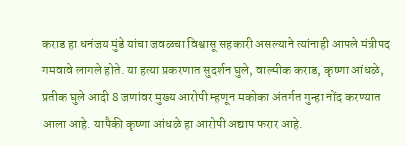कराड हा धनंजय मुंडे यांचा जवळचा विश्वासू सहकारी असल्याने त्यांनाही आपले मंत्रीपद गमवावे लागले होते. या हत्या प्रकरणात सुदर्शन घुले, वाल्मीक कराड, कृष्णा आंधळे, प्रतीक घुले आदी 8 जणांवर मुख्य आरोपी म्हणून मकोका अंतर्गत गुन्हा नोंद करण्यात आला आहे. यापैकी कृष्णा आंधळे हा आरोपी अद्याप फरार आहे.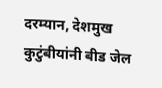दरम्यान, देशमुख कुटुंबीयांनी बीड जेल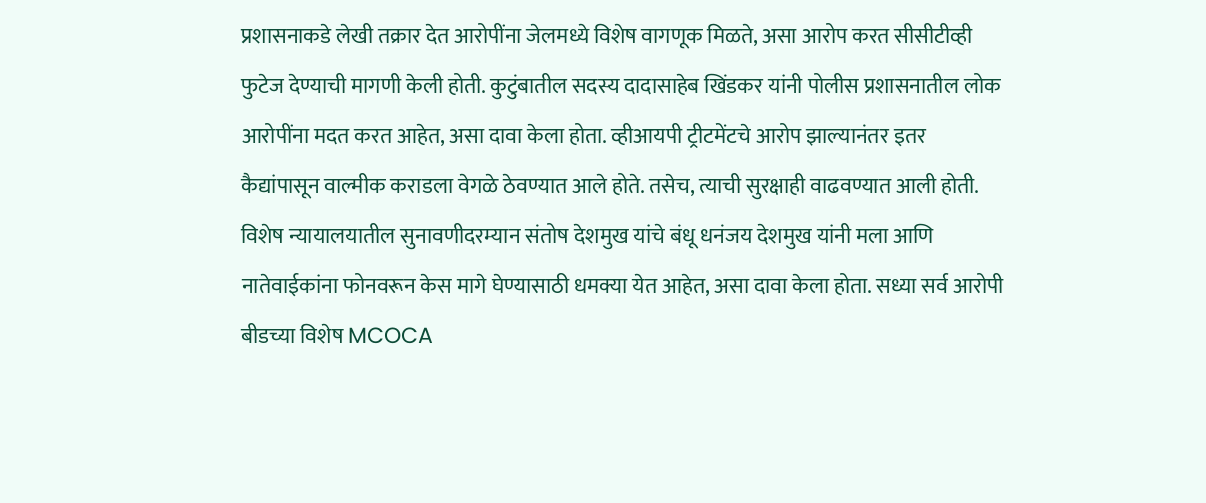प्रशासनाकडे लेखी तक्रार देत आरोपींना जेलमध्ये विशेष वागणूक मिळते, असा आरोप करत सीसीटीव्ही फुटेज देण्याची मागणी केली होती. कुटुंबातील सदस्य दादासाहेब खिंडकर यांनी पोलीस प्रशासनातील लोक आरोपींना मदत करत आहेत, असा दावा केला होता. व्हीआयपी ट्रीटमेंटचे आरोप झाल्यानंतर इतर कैद्यांपासून वाल्मीक कराडला वेगळे ठेवण्यात आले होते. तसेच, त्याची सुरक्षाही वाढवण्यात आली होती. विशेष न्यायालयातील सुनावणीदरम्यान संतोष देशमुख यांचे बंधू धनंजय देशमुख यांनी मला आणि नातेवाईकांना फोनवरून केस मागे घेण्यासाठी धमक्या येत आहेत, असा दावा केला होता. सध्या सर्व आरोपी बीडच्या विशेष MCOCA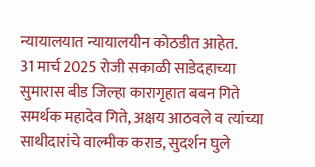न्यायालयात न्यायालयीन कोठडीत आहेत.
31 मार्च 2025 रोजी सकाळी साडेदहाच्या सुमारास बीड जिल्हा कारागृहात बबन गिते समर्थक महादेव गिते, अक्षय आठवले व त्यांच्या साथीदारांचे वाल्मीक कराड, सुदर्शन घुले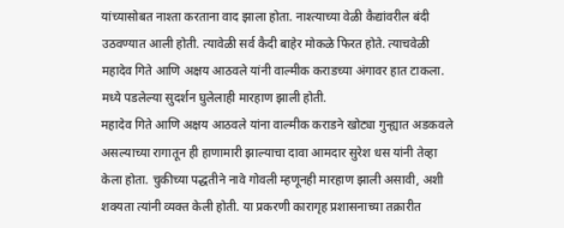यांच्यासोबत नाश्ता करताना वाद झाला होता. नाश्त्याच्या वेळी कैद्यांवरील बंदी उठवण्यात आली होती. त्यावेळी सर्व कैदी बाहेर मोकळे फिरत होते. त्याचवेळी महादेव गिते आणि अक्षय आठवले यांनी वाल्मीक कराडच्या अंगावर हात टाकला. मध्ये पडलेल्या सुदर्शन घुलेलाही मारहाण झाली होती.
महादेव गिते आणि अक्षय आठवले यांना वाल्मीक कराडने खोट्या गुन्ह्यात अडकवले असल्याच्या रागातून ही हाणामारी झाल्याचा दावा आमदार सुरेश धस यांनी तेव्हा केला होता. चुकीच्या पद्धतीने नावे गोवली म्हणूनही मारहाण झाली असावी, अशी शक्यता त्यांनी व्यक्त केली होती. या प्रकरणी कारागृह प्रशासनाच्या तक्रारीत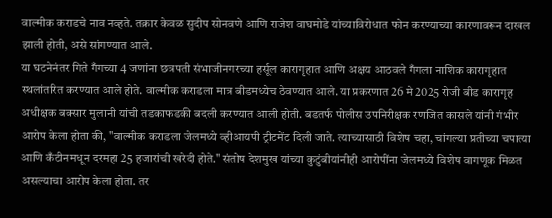वाल्मीक कराडचे नाव नव्हते. तक्रार केवळ सुदीप सोनवणे आणि राजेश वाघमोडे यांच्याविरोधात फोन करण्याच्या कारणावरून दाखल झाली होती, असे सांगण्यात आले.
या घटनेनंतर गिते गँगच्या 4 जणांना छत्रपती संभाजीनगरच्या हर्सूल कारागृहात आणि अक्षय आठवले गँगला नाशिक कारागृहात स्थलांतरित करण्यात आले होते. वाल्मीक कराडला मात्र बीडमध्येच ठेवण्यात आले. या प्रकरणात 26 मे 2025 रोजी बीड कारागृह अधीक्षक बक्सार मुलानी यांची तडकाफडकी बदली करण्यात आली होती. बडतर्फ पोलीस उपनिरीक्षक रणजित कासले यांनी गंभीर आरोप केला होता की, "वाल्मीक कराडला जेलमध्ये व्हीआयपी ट्रीटमेंट दिली जाते. त्याच्यासाठी विशेष चहा, चांगल्या प्रतीच्या चपात्या आणि कँटीनमधून दरमहा 25 हजारांची खरेदी होते." संतोष देशमुख यांच्या कुटुंबीयांनीही आरोपींना जेलमध्ये विशेष वागणूक मिळत असल्याचा आरोप केला होता. तर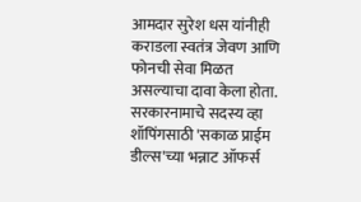आमदार सुरेश धस यांनीही कराडला स्वतंत्र जेवण आणि फोनची सेवा मिळत असल्याचा दावा केला होता.
सरकारनामाचे सदस्य व्हा
शॉपिंगसाठी 'सकाळ प्राईम डील्स'च्या भन्नाट ऑफर्स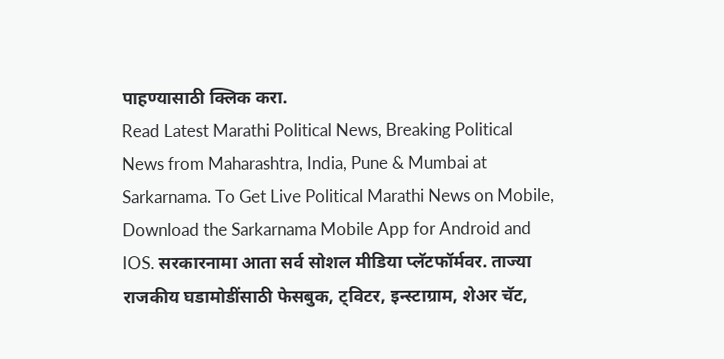पाहण्यासाठी क्लिक करा.
Read Latest Marathi Political News, Breaking Political News from Maharashtra, India, Pune & Mumbai at Sarkarnama. To Get Live Political Marathi News on Mobile, Download the Sarkarnama Mobile App for Android and IOS. सरकारनामा आता सर्व सोशल मीडिया प्लॅटफॉर्मवर. ताज्या राजकीय घडामोडींसाठी फेसबुक, ट्विटर, इन्स्टाग्राम, शेअर चॅट,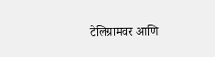टेलिग्रामवर आणि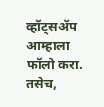व्हॉट्सॲप आम्हाला फॉलो करा. तसेच,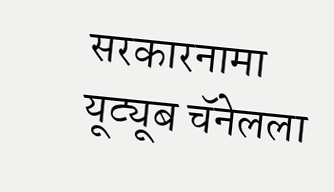सरकारनामा यूट्यूब चॅनेलला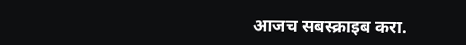आजच सबस्क्राइब करा.